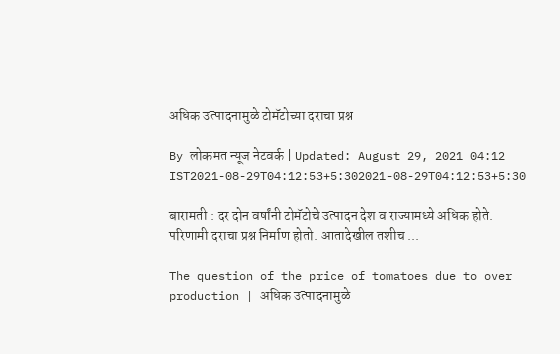अधिक उत्पादनामुळे टोमॅटोच्या दराचा प्रश्न

By लोकमत न्यूज नेटवर्क | Updated: August 29, 2021 04:12 IST2021-08-29T04:12:53+5:302021-08-29T04:12:53+5:30

बारामती : दर दोन वर्षांनी टोमॅटोचे उत्पादन देश व राज्यामध्ये अधिक होते. परिणामी दराचा प्रश्न निर्माण होतो. आतादेखील तशीच ...

The question of the price of tomatoes due to over production | अधिक उत्पादनामुळे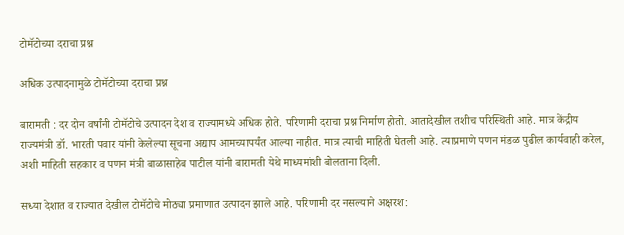टोमॅटोच्या दराचा प्रश्न

अधिक उत्पादनामुळे टोमॅटोच्या दराचा प्रश्न

बारामती : दर दोन वर्षांनी टोमॅटोचे उत्पादन देश व राज्यामध्ये अधिक होते. परिणामी दराचा प्रश्न निर्माण होतो. आतादेखील तशीच परिस्थिती आहे. मात्र केंद्रीय राज्यमंत्री डॉ. भारती पवार यांनी केलेल्या सूचना अद्याप आमच्यापर्यंत आल्या नाहीत. मात्र त्याची माहिती घेतली आहे. त्याप्रमाणे पणन मंडळ पुढील कार्यवाही करेल, अशी माहिती सहकार व पणन मंत्री बाळासाहेब पाटील यांनी बारामती येथे माध्यमांशी बोलताना दिली.

सध्या देशात व राज्यात देखील टोमॅटोचे मोठ्या प्रमाणात उत्पादन झाले आहे. परिणामी दर नसल्याने अक्षरश: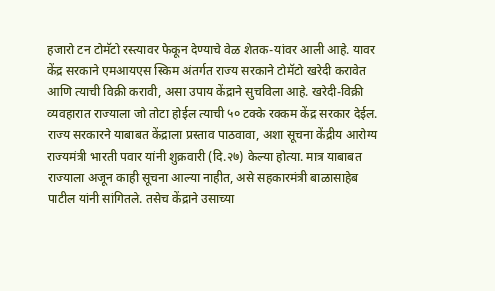हजारो टन टोमॅटो रस्त्यावर फेकून देण्याचे वेळ शेतक-यांवर आली आहे. यावर केंद्र सरकाने एमआयएस स्किम अंतर्गत राज्य सरकाने टोमॅटो खरेदी करावेत आणि त्याची विक्री करावी, असा उपाय केंद्राने सुचविला आहे. खरेदी-विक्री व्यवहारात राज्याला जो तोटा होईल त्याची ५० टक्के रक्कम केंद्र सरकार देईल. राज्य सरकारने याबाबत केंद्राला प्रस्ताव पाठवावा, अशा सूचना केंद्रीय आरोग्य राज्यमंत्री भारती पवार यांनी शुक्रवारी (दि.२७) केल्या होत्या. मात्र याबाबत राज्याला अजून काही सूचना आल्या नाहीत, असे सहकारमंत्री बाळासाहेब पाटील यांनी सांगितले. तसेच केंद्राने उसाच्या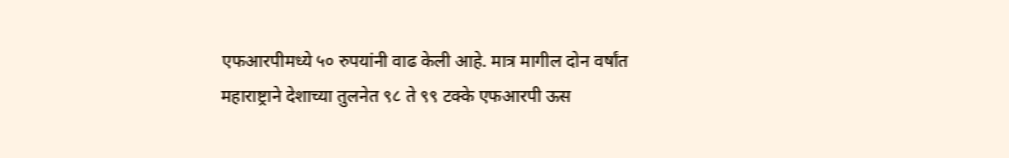एफआरपीमध्ये ५० रुपयांनी वाढ केली आहे. मात्र मागील दोन वर्षांत महाराष्ट्राने देशाच्या तुलनेत ९८ ते ९९ टक्के एफआरपी ऊस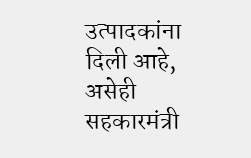उत्पादकांना दिली आहे, असेही सहकारमंत्री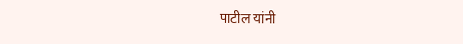पाटील यांनी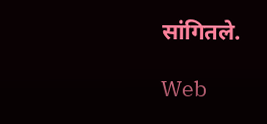सांगितले.

Web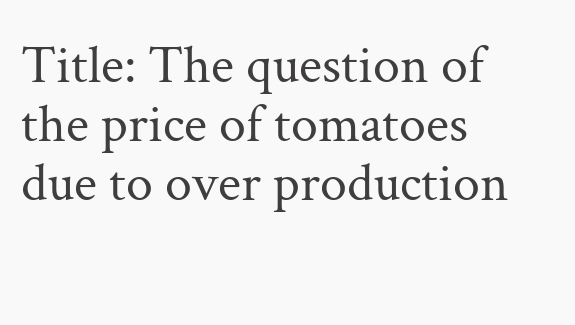Title: The question of the price of tomatoes due to over production